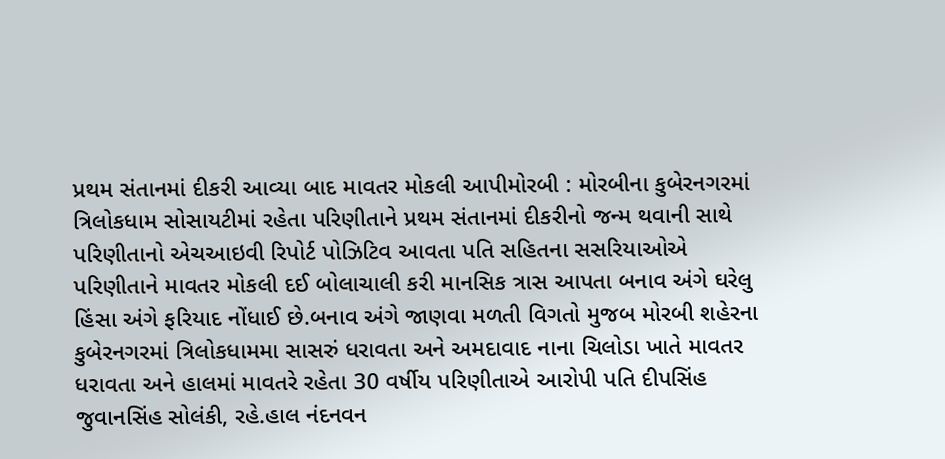પ્રથમ સંતાનમાં દીકરી આવ્યા બાદ માવતર મોકલી આપીમોરબી : મોરબીના કુબેરનગરમાં ત્રિલોકધામ સોસાયટીમાં રહેતા પરિણીતાને પ્રથમ સંતાનમાં દીકરીનો જન્મ થવાની સાથે પરિણીતાનો એચઆઇવી રિપોર્ટ પોઝિટિવ આવતા પતિ સહિતના સસરિયાઓએ પરિણીતાને માવતર મોકલી દઈ બોલાચાલી કરી માનસિક ત્રાસ આપતા બનાવ અંગે ઘરેલુ હિંસા અંગે ફરિયાદ નોંધાઈ છે.બનાવ અંગે જાણવા મળતી વિગતો મુજબ મોરબી શહેરના કુબેરનગરમાં ત્રિલોકધામમા સાસરું ધરાવતા અને અમદાવાદ નાના ચિલોડા ખાતે માવતર ધરાવતા અને હાલમાં માવતરે રહેતા 30 વર્ષીય પરિણીતાએ આરોપી પતિ દીપસિંહ જુવાનસિંહ સોલંકી, રહે.હાલ નંદનવન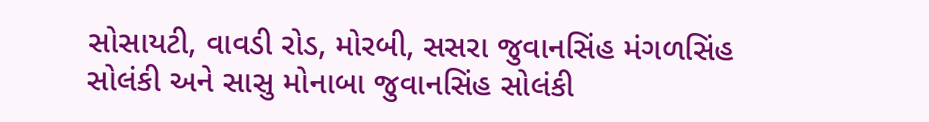સોસાયટી, વાવડી રોડ, મોરબી, સસરા જુવાનસિંહ મંગળસિંહ સોલંકી અને સાસુ મોનાબા જુવાનસિંહ સોલંકી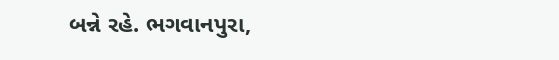બન્ને રહે. ભગવાનપુરા,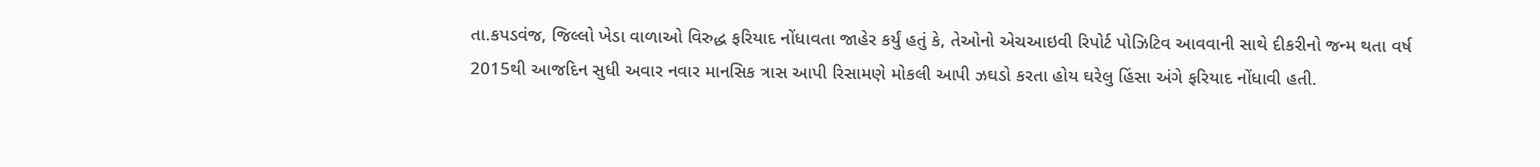તા.કપડવંજ, જિલ્લો ખેડા વાળાઓ વિરુદ્ધ ફરિયાદ નોંધાવતા જાહેર કર્યું હતું કે, તેઓનો એચઆઇવી રિપોર્ટ પોઝિટિવ આવવાની સાથે દીકરીનો જન્મ થતા વર્ષ 2015થી આજદિન સુધી અવાર નવાર માનસિક ત્રાસ આપી રિસામણે મોકલી આપી ઝઘડો કરતા હોય ઘરેલુ હિંસા અંગે ફરિયાદ નોંધાવી હતી.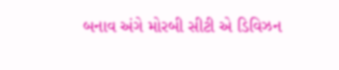બનાવ અંગે મોરબી સીટી એ ડિવિઝન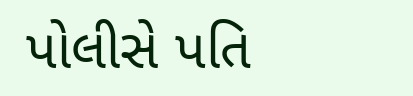પોલીસે પતિ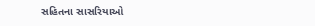સહિતના સાસરિયાઓ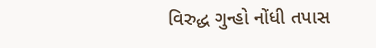વિરુદ્ધ ગુન્હો નોંધી તપાસ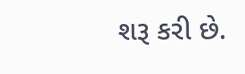શરૂ કરી છે.